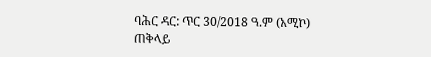ባሕር ዳር: ጥር 30/2018 ዓ.ም (አሚኮ) ጠቅላይ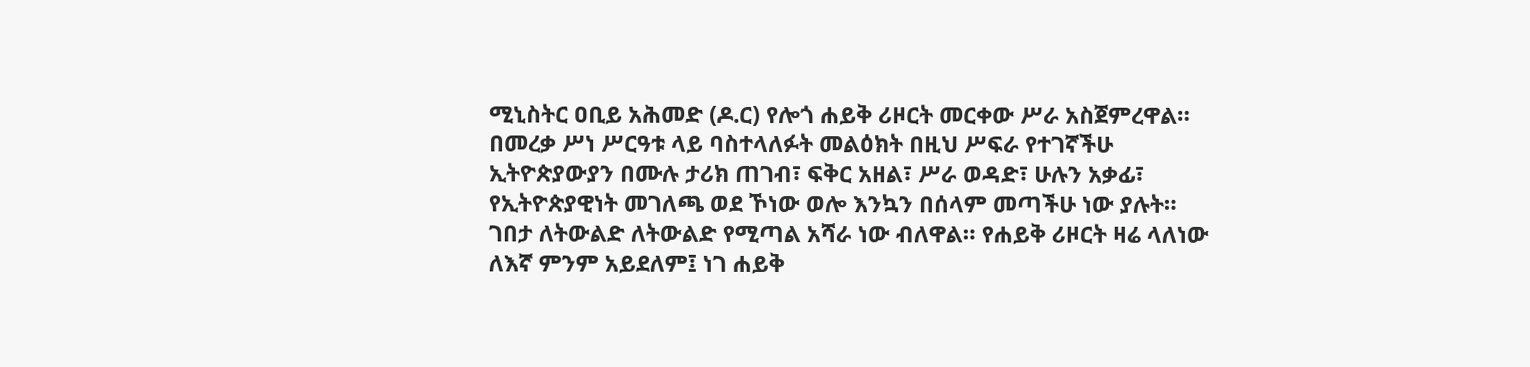ሚኒስትር ዐቢይ አሕመድ (ዶ.ር) የሎጎ ሐይቅ ሪዞርት መርቀው ሥራ አስጀምረዋል።
በመረቃ ሥነ ሥርዓቱ ላይ ባስተላለፉት መልዕክት በዚህ ሥፍራ የተገኛችሁ ኢትዮጵያውያን በሙሉ ታሪክ ጠገብ፣ ፍቅር አዘል፣ ሥራ ወዳድ፣ ሁሉን አቃፊ፣ የኢትዮጵያዊነት መገለጫ ወደ ኾነው ወሎ እንኳን በሰላም መጣችሁ ነው ያሉት።
ገበታ ለትውልድ ለትውልድ የሚጣል አሻራ ነው ብለዋል። የሐይቅ ሪዞርት ዛሬ ላለነው ለእኛ ምንም አይደለም፤ ነገ ሐይቅ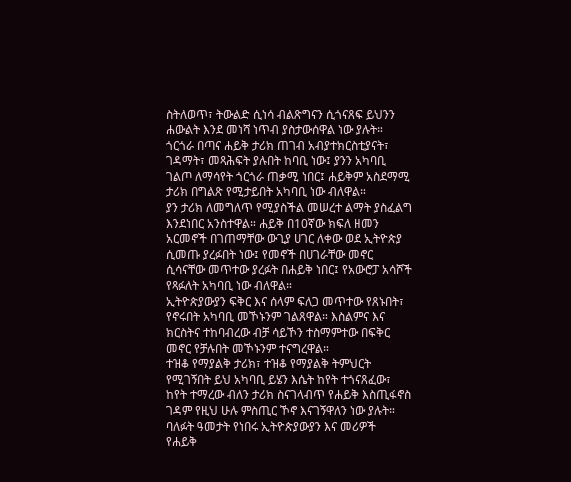ስትለወጥ፣ ትውልድ ሲነሳ ብልጽግናን ሲጎናጸፍ ይህንን ሐውልት እንደ መነሻ ነጥብ ያስታውሰዋል ነው ያሉት።
ጎርጎራ በጣና ሐይቅ ታሪክ ጠገብ አብያተክርስቲያናት፣ ገዳማት፣ መጻሕፍት ያሉበት ከባቢ ነው፤ ያንን አካባቢ ገልጦ ለማሳየት ጎርጎራ ጠቃሚ ነበር፤ ሐይቅም አስደማሚ ታሪክ በግልጽ የሚታይበት አካባቢ ነው ብለዋል።
ያን ታሪክ ለመግለጥ የሚያስችል መሠረተ ልማት ያስፈልግ እንደነበር አንስተዋል። ሐይቅ በ10ኛው ክፍለ ዘመን አርመኖች በገጠማቸው ውጊያ ሀገር ለቀው ወደ ኢትዮጵያ ሲመጡ ያረፉበት ነው፤ የመኖች በሀገራቸው መኖር ሲሳናቸው መጥተው ያረፉት በሐይቅ ነበር፤ የአውሮፓ አሳሾች የጻፉለት አካባቢ ነው ብለዋል።
ኢትዮጵያውያን ፍቅር እና ሰላም ፍለጋ መጥተው የጸኑበት፣ የኖሩበት አካባቢ መኾኑንም ገልጸዋል። እስልምና እና ክርስትና ተከባብረው ብቻ ሳይኾን ተስማምተው በፍቅር መኖር የቻሉበት መኾኑንም ተናግረዋል።
ተዝቆ የማያልቅ ታሪክ፣ ተዝቆ የማያልቅ ትምህርት የሚገኝበት ይህ አካባቢ ይሄን እሴት ከየት ተጎናጸፈው፣ ከየት ተማረው ብለን ታሪክ ስናገላብጥ የሐይቅ እስጢፋኖስ ገዳም የዚህ ሁሉ ምስጢር ኾኖ እናገኝዋለን ነው ያሉት።
ባለፉት ዓመታት የነበሩ ኢትዮጵያውያን እና መሪዎች
የሐይቅ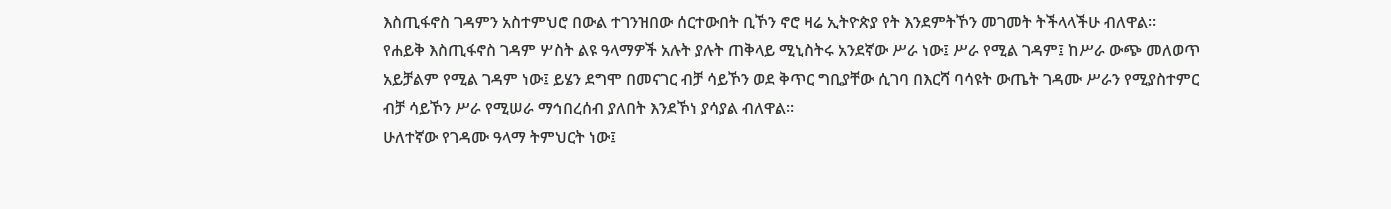እስጢፋኖስ ገዳምን አስተምህሮ በውል ተገንዝበው ሰርተውበት ቢኾን ኖሮ ዛሬ ኢትዮጵያ የት እንደምትኾን መገመት ትችላላችሁ ብለዋል።
የሐይቅ እስጢፋኖስ ገዳም ሦስት ልዩ ዓላማዎች አሉት ያሉት ጠቅላይ ሚኒስትሩ አንደኛው ሥራ ነው፤ ሥራ የሚል ገዳም፤ ከሥራ ውጭ መለወጥ አይቻልም የሚል ገዳም ነው፤ ይሄን ደግሞ በመናገር ብቻ ሳይኾን ወደ ቅጥር ግቢያቸው ሲገባ በእርሻ ባሳዩት ውጤት ገዳሙ ሥራን የሚያስተምር ብቻ ሳይኾን ሥራ የሚሠራ ማኅበረሰብ ያለበት እንደኾነ ያሳያል ብለዋል።
ሁለተኛው የገዳሙ ዓላማ ትምህርት ነው፤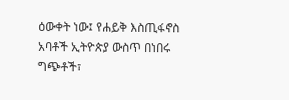ዕውቀት ነው፤ የሐይቅ እስጢፋኖስ አባቶች ኢትዮጵያ ውስጥ በነበሩ ግጭቶች፣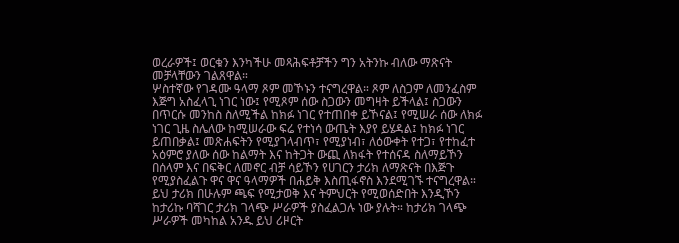ወረራዎች፤ ወርቁን እንካችሁ መጻሕፍቶቻችን ግን አትንኩ ብለው ማጽናት መቻላቸውን ገልጸዋል።
ሦስተኛው የገዳሙ ዓላማ ጾም መኾኑን ተናግረዋል። ጾም ለስጋም ለመንፈስም እጅግ አስፈላጊ ነገር ነው፤ የሚጾም ሰው ስጋውን መግዛት ይችላል፤ ስጋውን በጥርሱ መንከስ ስለሚችል ከክፉ ነገር የተጠበቀ ይኾናል፤ የሚሠራ ሰው ለክፉ ነገር ጊዜ ስሌለው ከሚሠራው ፍሬ የተነሳ ውጤት እያየ ይሄዳል፤ ከክፉ ነገር ይጠበቃል፤ መጽሐፍትን የሚያገላብጥ፣ የሚያነብ፣ ለዕውቀት የተጋ፣ የተከፈተ አዕምሮ ያለው ሰው ከልማት እና ከትጋት ውጪ ለክፋት የተሰናዳ ስለማይኾን በሰላም እና በፍቅር ለመኖር ብቻ ሳይኾን የሀገርን ታሪክ ለማጽናት በእጅጉ የሚያስፈልጉ ዋና ዋና ዓላማዎች በሐይቅ እስጢፋኖስ እንደሚገኙ ተናግረዋል።
ይህ ታሪክ በሁሉም ጫፍ የሚታወቅ እና ትምህርት የሚወሰድበት እንዲኾን ከታሪኩ ባሻገር ታሪክ ገላጭ ሥራዎች ያስፈልጋሉ ነው ያሉት። ከታሪክ ገላጭ ሥራዎች መካከል አንዱ ይህ ሪዞርት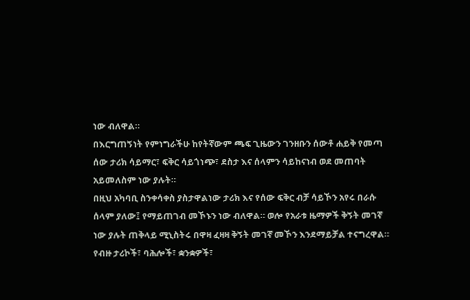ነው ብለዋል።
በእርግጠኝነት የምነግራችሁ ከየትኛውም ጫፍ ጊዜውን ገንዘቡን ሰውቶ ሐይቅ የመጣ ሰው ታሪክ ሳይማር፣ ፍቅር ሳይጎነጭ፣ ደስታ እና ሰላምን ሳይከናነብ ወደ መጠባት አይመለስም ነው ያሉት።
በዚህ አካባቢ ስንቀሳቀስ ያስታዋልነው ታሪክ እና የሰው ፍቅር ብቻ ሳይኾን አየሩ በራሱ ሰላም ያለው፤ የማይጠገብ መኾኑን ነው ብለዋል። ወሎ የአራቱ ዜማዎች ቅኝት መገኛ ነው ያሉት ጠቅላይ ሚኒስትሩ በዋዛ ፈዛዛ ቅኝት መገኛ መኾን እንደማይቻል ተናግረዋል።
የብዙ ታሪኮች፣ ባሕሎች፣ ቋንቋዎች፣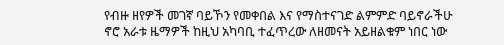የብዙ ዘየዎች መገኛ ባይኾን የመቀበል እና የማስተናገድ ልምምድ ባይኖራችሁ ኖሮ አራቱ ዜማዎች ከዚህ አካባቢ ተፈጥረው ለዘመናት አይዘልቁም ነበር ነው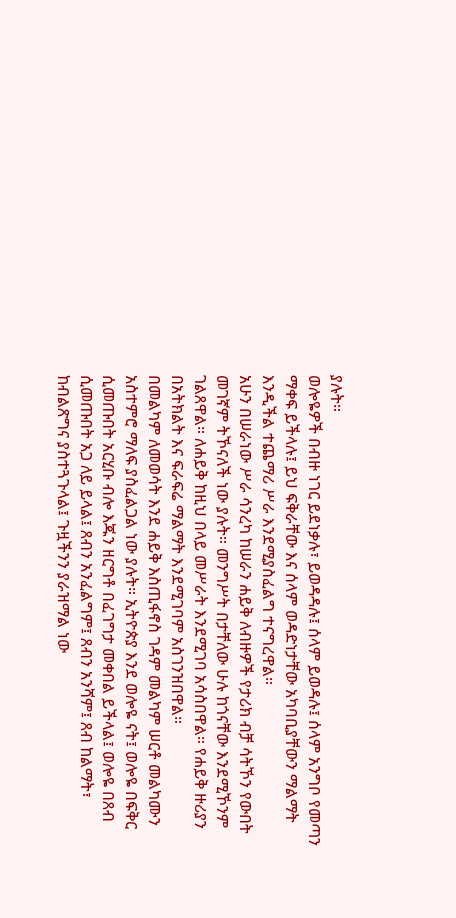ያሉት።
ወሎዬዎች በብዙ ነገር ይደነቃሉ፣ ይወዳዳሉ፤ ሰላም ይወዳሉ፤ ሰላም አንግቦ የመጣን ማቀፍ ይችላሉ፤ ይህ ፍቅራቸው እና ሰላም ወዳድነታቸው አካባቢያቸውን ማልማት እንዲችል ተጨማሪ ሥራ እንደሚያስፈልግ ተናግረዋል።
አሁን በሠራነው ሥራ ሳንረካ ከሠራን ሐይቅ ለብዙዎች የታሪክ ብቻ ሳትኾን የውበት መገኛም ትኾናለች ነው ያሉት። መንግሥት በታቸለው ሁሉ ከጎናቸው እንደሚኾንም ገልጸዋል። ለሐይቅ ከዚህ በላይ መሥራት እንደሚገባ አሳስበዋል። የሐይቅ ዙሪያን በአትክልት እና ፍራፍሬ ማልማት እንደሚገባም አስገንዝበዋል።
በመልካም ለመወሳት እንደ ሐይቅ እስጢፋኖስ ገዳም መልካም ሠርቶ መልካሙን አስተምሮ ማለፍ ያስፈልጋል ነው ያሉት። ኢትዮጵያ እንደ ወሎዬ ናት፤ ወሎዬ በፍቅር ሲመጡበት አርሂቡ ብሎ እጁን ዘርግቶ በፈገግታ መቀበል ይችላል፤ ወሎዬ በጸብ ሲመጡበት አጋ ለይ ይላል፤ ጸብን አንፈልግም፤ ጸብን አንሻም፤ ጸብ ከልማት፣ ከብልጽግና ያስተጓጉላል፤ ጉዟችንን ያራዝማል ነው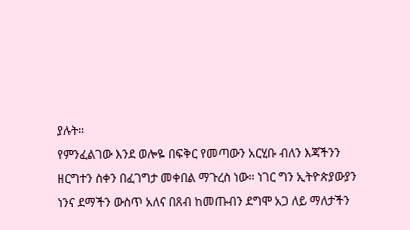ያሉት።
የምንፈልገው እንደ ወሎዬ በፍቅር የመጣውን አርሂቡ ብለን እጃችንን ዘርግተን ስቀን በፈገግታ መቀበል ማጉረስ ነው። ነገር ግን ኢትዮጵያውያን ነንና ደማችን ውስጥ አለና በጸብ ከመጡብን ደግሞ አጋ ለይ ማለታችን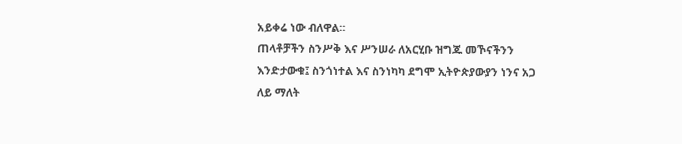አይቀሬ ነው ብለዋል።
ጠላቶቻችን ስንሥቅ እና ሥንሠራ ለአርሂቡ ዝግጁ መኾናችንን እንድታውቁ፤ ስንጎነተል እና ስንነካካ ደግሞ ኢትዮጵያውያን ነንና አጋ ለይ ማለት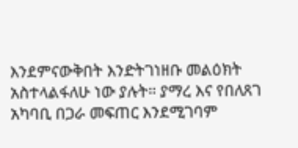እንደምናውቅበት እንድትገነዘቡ መልዕክት አስተላልፋለሁ ነው ያሉት። ያማረ እና የበለጸገ አካባቢ በጋራ መፍጠር እንደሚገባም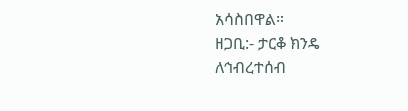አሳስበዋል።
ዘጋቢ:- ታርቆ ክንዴ
ለኅብረተሰብ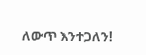ለውጥ እንተጋለን!